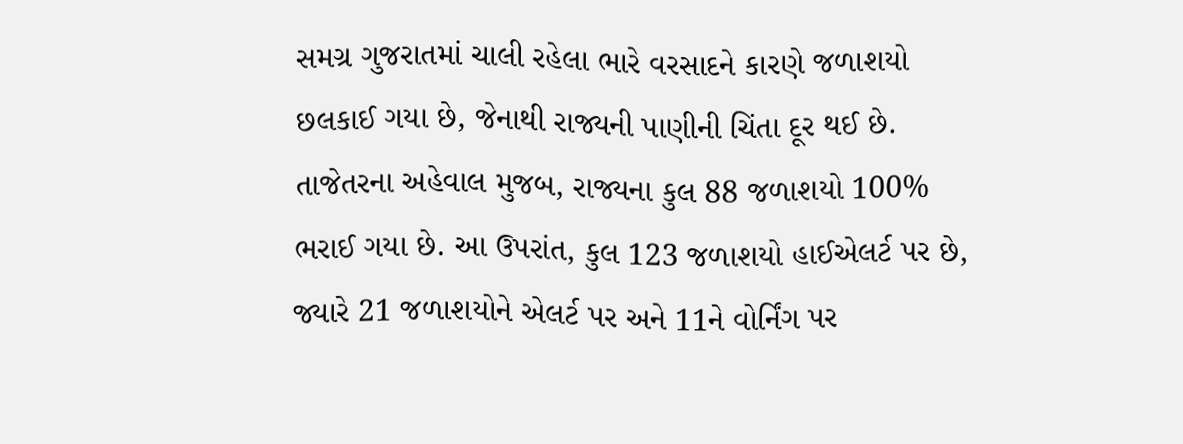સમગ્ર ગુજરાતમાં ચાલી રહેલા ભારે વરસાદને કારણે જળાશયો છલકાઈ ગયા છે, જેનાથી રાજ્યની પાણીની ચિંતા દૂર થઈ છે. તાજેતરના અહેવાલ મુજબ, રાજ્યના કુલ 88 જળાશયો 100% ભરાઈ ગયા છે. આ ઉપરાંત, કુલ 123 જળાશયો હાઈએલર્ટ પર છે, જ્યારે 21 જળાશયોને એલર્ટ પર અને 11ને વોર્નિંગ પર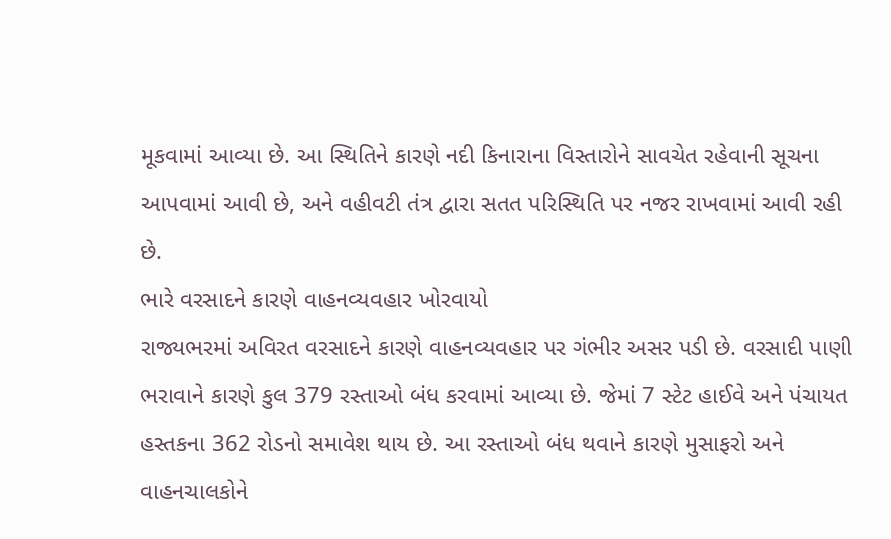મૂકવામાં આવ્યા છે. આ સ્થિતિને કારણે નદી કિનારાના વિસ્તારોને સાવચેત રહેવાની સૂચના આપવામાં આવી છે, અને વહીવટી તંત્ર દ્વારા સતત પરિસ્થિતિ પર નજર રાખવામાં આવી રહી છે.
ભારે વરસાદને કારણે વાહનવ્યવહાર ખોરવાયો
રાજ્યભરમાં અવિરત વરસાદને કારણે વાહનવ્યવહાર પર ગંભીર અસર પડી છે. વરસાદી પાણી ભરાવાને કારણે કુલ 379 રસ્તાઓ બંધ કરવામાં આવ્યા છે. જેમાં 7 સ્ટેટ હાઈવે અને પંચાયત હસ્તકના 362 રોડનો સમાવેશ થાય છે. આ રસ્તાઓ બંધ થવાને કારણે મુસાફરો અને વાહનચાલકોને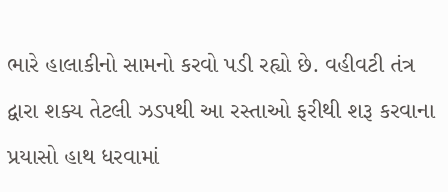ભારે હાલાકીનો સામનો કરવો પડી રહ્યો છે. વહીવટી તંત્ર દ્વારા શક્ય તેટલી ઝડપથી આ રસ્તાઓ ફરીથી શરૂ કરવાના પ્રયાસો હાથ ધરવામાં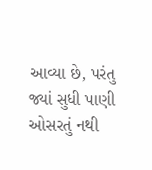આવ્યા છે, પરંતુ જ્યાં સુધી પાણી ઓસરતું નથી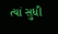ત્યાં સુધી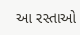આ રસ્તાઓ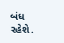બંધ રહેશે.